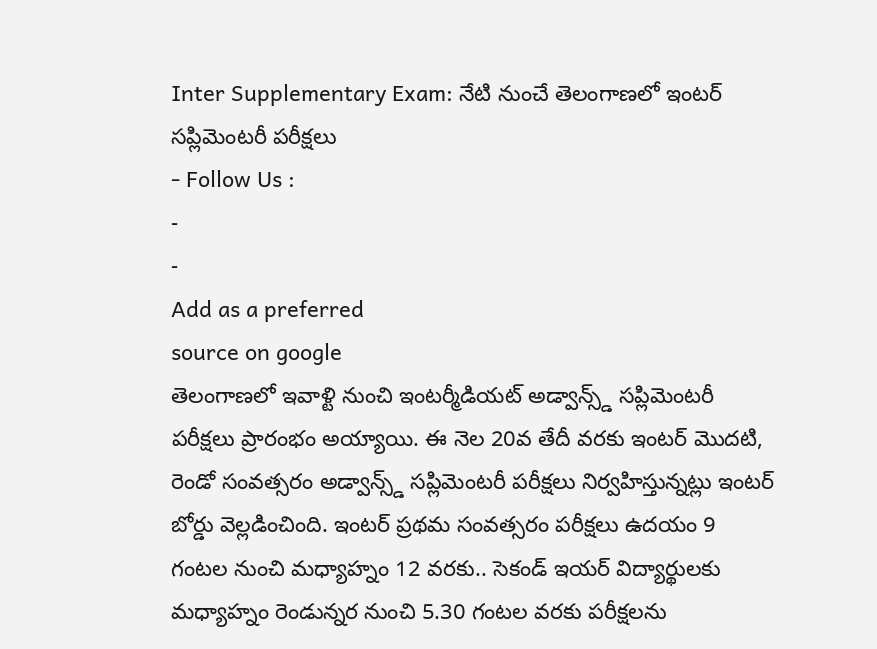Inter Supplementary Exam: నేటి నుంచే తెలంగాణలో ఇంటర్ సప్లిమెంటరీ పరీక్షలు
- Follow Us :
-
-
Add as a preferred
source on google
తెలంగాణలో ఇవాళ్టి నుంచి ఇంటర్మీడియట్ అడ్వాన్స్డ్ సప్లిమెంటరీ పరీక్షలు ప్రారంభం అయ్యాయి. ఈ నెల 20వ తేదీ వరకు ఇంటర్ మొదటి, రెండో సంవత్సరం అడ్వాన్స్డ్ సప్లిమెంటరీ పరీక్షలు నిర్వహిస్తున్నట్లు ఇంటర్ బోర్డు వెల్లడించింది. ఇంటర్ ప్రథమ సంవత్సరం పరీక్షలు ఉదయం 9 గంటల నుంచి మధ్యాహ్నం 12 వరకు.. సెకండ్ ఇయర్ విద్యార్థులకు మధ్యాహ్నం రెండున్నర నుంచి 5.30 గంటల వరకు పరీక్షలను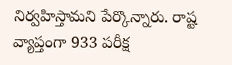నిర్వహిస్తామని పేర్కొన్నారు. రాష్ట వ్యాప్తంగా 933 పరీక్ష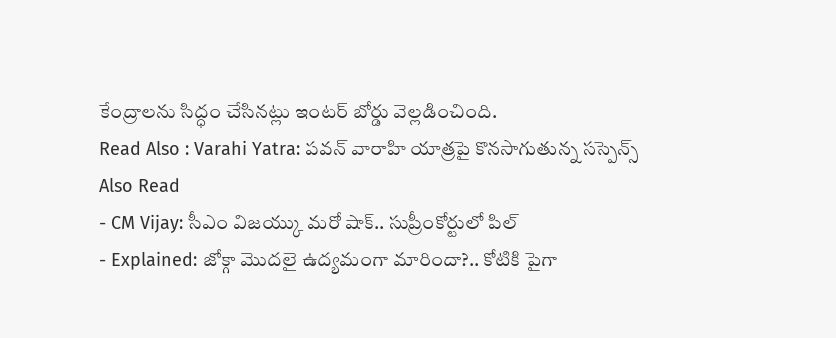కేంద్రాలను సిద్ధం చేసినట్లు ఇంటర్ బోర్డు వెల్లడించింది.
Read Also : Varahi Yatra: పవన్ వారాహి యాత్రపై కొనసాగుతున్న సస్పెన్స్
Also Read
- CM Vijay: సీఎం విజయ్కు మరో షాక్.. సుప్రీంకోర్టులో పిల్
- Explained: జోక్గా మొదలై ఉద్యమంగా మారిందా?.. కోటికి పైగా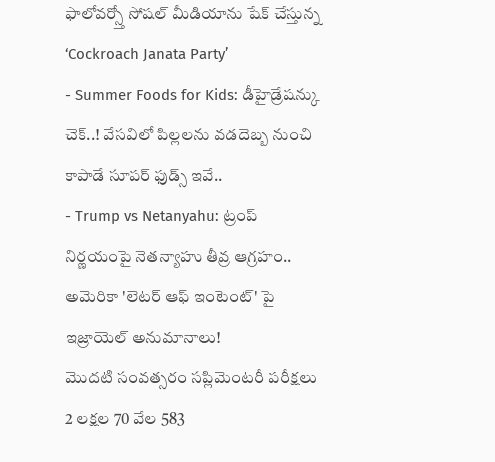ఫాలోవర్స్తో సోషల్ మీడియాను షేక్ చేస్తున్న ‘Cockroach Janata Party’
- Summer Foods for Kids: డీహైడ్రేషన్కు చెక్..! వేసవిలో పిల్లలను వడదెబ్బ నుంచి కాపాడే సూపర్ ఫుడ్స్ ఇవే..
- Trump vs Netanyahu: ట్రంప్ నిర్ణయంపై నెతన్యాహు తీవ్ర ఆగ్రహం.. అమెరికా 'లెటర్ ఆఫ్ ఇంటెంట్' పై ఇజ్రాయెల్ అనుమానాలు!
మొదటి సంవత్సరం సప్లిమెంటరీ పరీక్షలు 2 లక్షల 70 వేల 583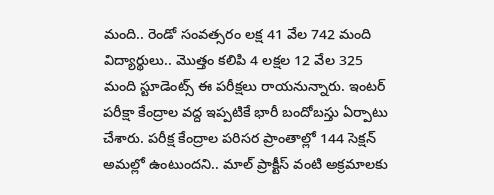మంది.. రెండో సంవత్సరం లక్ష 41 వేల 742 మంది విద్యార్థులు.. మొత్తం కలిపి 4 లక్షల 12 వేల 325 మంది స్టూడెంట్స్ ఈ పరీక్షలు రాయనున్నారు. ఇంటర్ పరీక్షా కేంద్రాల వద్ద ఇప్పటికే భారీ బందోబస్తు ఏర్పాటు చేశారు. పరీక్ష కేంద్రాల పరిసర ప్రాంతాల్లో 144 సెక్షన్ అమల్లో ఉంటుందని.. మాల్ ప్రాక్టీస్ వంటి అక్రమాలకు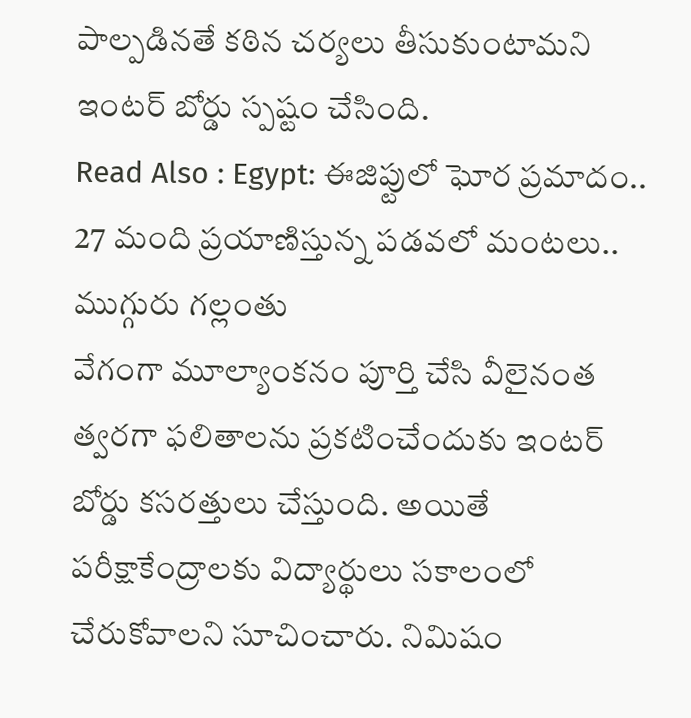పాల్పడినతే కఠిన చర్యలు తీసుకుంటామని ఇంటర్ బోర్డు స్పష్టం చేసింది.
Read Also : Egypt: ఈజిప్టులో ఘోర ప్రమాదం.. 27 మంది ప్రయాణిస్తున్న పడవలో మంటలు.. ముగ్గురు గల్లంతు
వేగంగా మూల్యాంకనం పూర్తి చేసి వీలైనంత త్వరగా ఫలితాలను ప్రకటించేందుకు ఇంటర్ బోర్డు కసరత్తులు చేస్తుంది. అయితే పరీక్షాకేంద్రాలకు విద్యార్థులు సకాలంలో చేరుకోవాలని సూచించారు. నిమిషం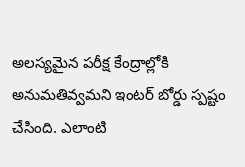అలస్యమైన పరీక్ష కేంద్రాల్లోకి అనుమతివ్వమని ఇంటర్ బోర్డు స్పష్టం చేసింది. ఎలాంటి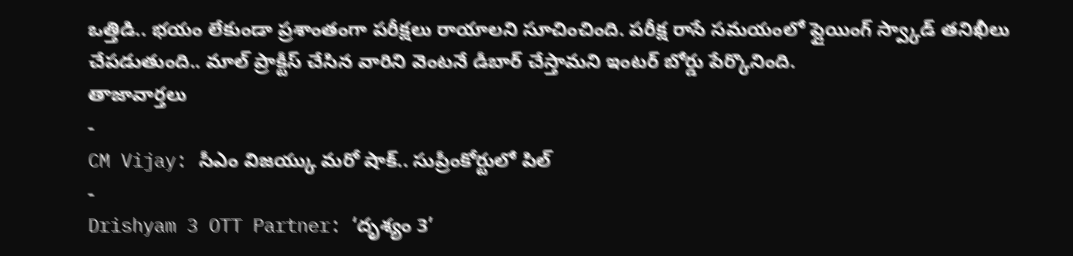ఒత్తిడి.. భయం లేకుండా ప్రశాంతంగా పరీక్షలు రాయాలని సూచించింది. పరీక్ష రాసే సమయంలో ప్లైయింగ్ స్వ్కాడ్ తనిఖీలు చేపడుతుంది.. మాల్ ప్రాక్టీస్ చేసిన వారిని వెంటనే డీబార్ చేస్తామని ఇంటర్ బోర్డు పేర్కొనింది.
తాజావార్తలు
-
CM Vijay: సీఎం విజయ్కు మరో షాక్.. సుప్రీంకోర్టులో పిల్
-
Drishyam 3 OTT Partner: ‘దృశ్యం 3’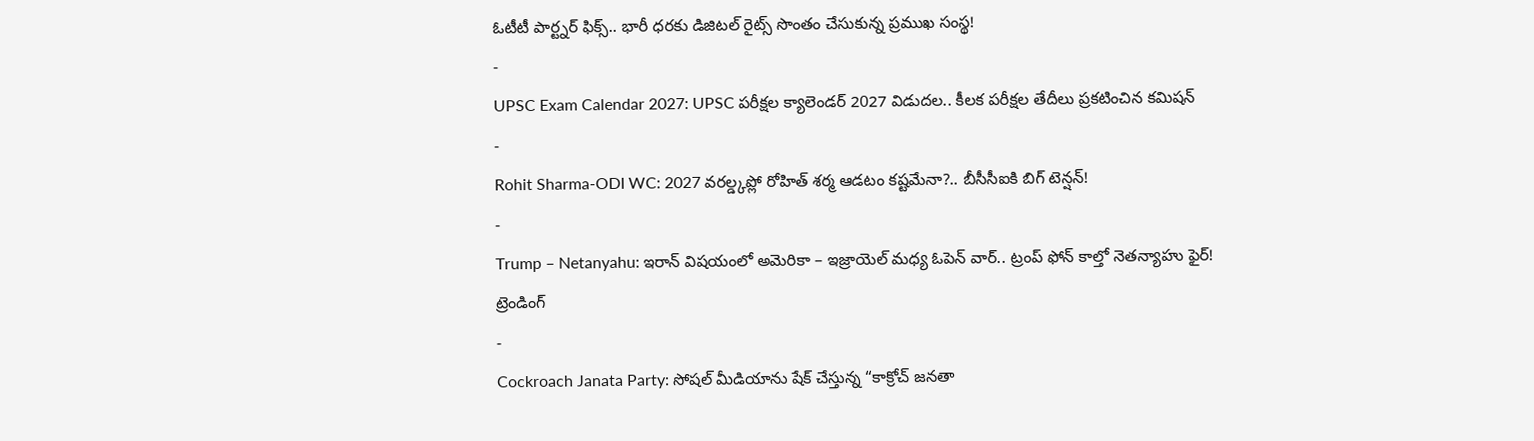ఓటీటీ పార్ట్నర్ ఫిక్స్.. భారీ ధరకు డిజిటల్ రైట్స్ సొంతం చేసుకున్న ప్రముఖ సంస్థ!
-
UPSC Exam Calendar 2027: UPSC పరీక్షల క్యాలెండర్ 2027 విడుదల.. కీలక పరీక్షల తేదీలు ప్రకటించిన కమిషన్
-
Rohit Sharma-ODI WC: 2027 వరల్డ్కప్లో రోహిత్ శర్మ ఆడటం కష్టమేనా?.. బీసీసీఐకి బిగ్ టెన్షన్!
-
Trump – Netanyahu: ఇరాన్ విషయంలో అమెరికా – ఇజ్రాయెల్ మధ్య ఓపెన్ వార్.. ట్రంప్ ఫోన్ కాల్తో నెతన్యాహు ఫైర్!
ట్రెండింగ్
-
Cockroach Janata Party: సోషల్ మీడియాను షేక్ చేస్తున్న “కాక్రోచ్ జనతా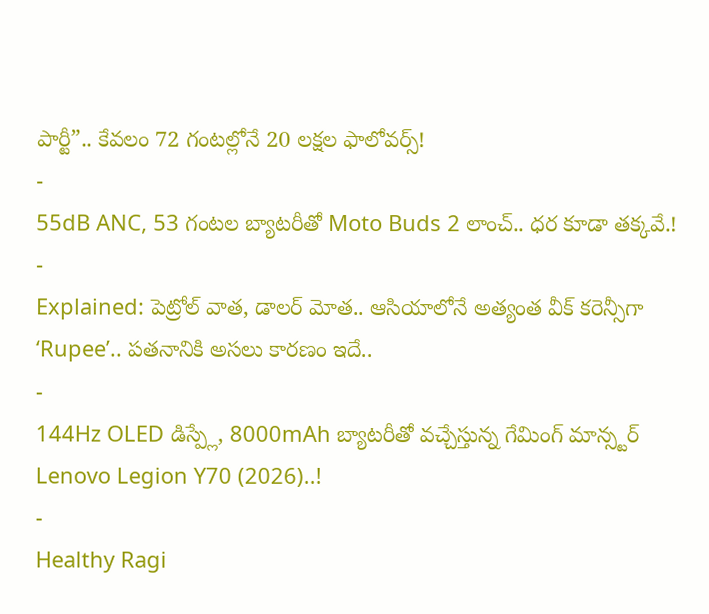పార్టీ”.. కేవలం 72 గంటల్లోనే 20 లక్షల ఫాలోవర్స్!
-
55dB ANC, 53 గంటల బ్యాటరీతో Moto Buds 2 లాంచ్.. ధర కూడా తక్కవే.!
-
Explained: పెట్రోల్ వాత, డాలర్ మోత.. ఆసియాలోనే అత్యంత వీక్ కరెన్సీగా ‘Rupee’.. పతనానికి అసలు కారణం ఇదే..
-
144Hz OLED డిస్ప్లే, 8000mAh బ్యాటరీతో వచ్చేస్తున్న గేమింగ్ మాన్స్టర్ Lenovo Legion Y70 (2026)..!
-
Healthy Ragi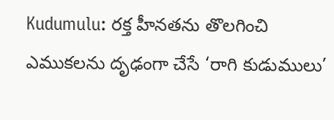Kudumulu: రక్త హీనతను తొలగించి ఎముకలను దృఢంగా చేసే ‘రాగి కుడుములు’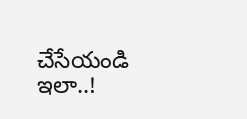చేసేయండి ఇలా..!